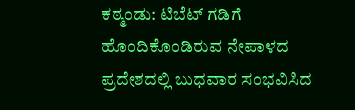ಕಠ್ಮಂಡು: ಟಿಬೆಟ್ ಗಡಿಗೆ ಹೊಂದಿಕೊಂಡಿರುವ ನೇಪಾಳದ ಪ್ರದೇಶದಲ್ಲಿ ಬುಧವಾರ ಸಂಭವಿಸಿದ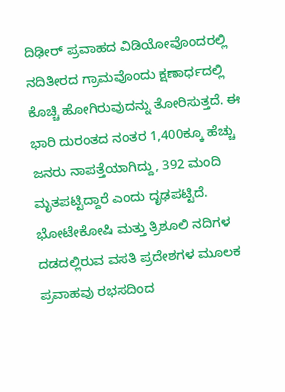ದಿಢೀರ್ ಪ್ರವಾಹದ ವಿಡಿಯೋವೊಂದರಲ್ಲಿ ನದಿತೀರದ ಗ್ರಾಮವೊಂದು ಕ್ಷಣಾರ್ಧದಲ್ಲಿ ಕೊಚ್ಚಿ ಹೋಗಿರುವುದನ್ನು ತೋರಿಸುತ್ತದೆ. ಈ ಭಾರಿ ದುರಂತದ ನಂತರ 1,400ಕ್ಕೂ ಹೆಚ್ಚು ಜನರು ನಾಪತ್ತೆಯಾಗಿದ್ದು, 392 ಮಂದಿ ಮೃತಪಟ್ಟಿದ್ದಾರೆ ಎಂದು ದೃಢಪಟ್ಟಿದೆ.
ಭೋಟೇಕೋಷಿ ಮತ್ತು ತ್ರಿಶೂಲಿ ನದಿಗಳ ದಡದಲ್ಲಿರುವ ವಸತಿ ಪ್ರದೇಶಗಳ ಮೂಲಕ ಪ್ರವಾಹವು ರಭಸದಿಂದ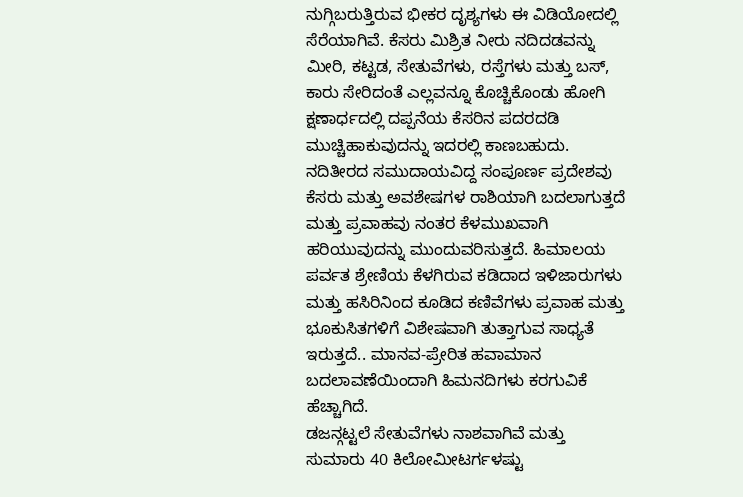ನುಗ್ಗಿಬರುತ್ತಿರುವ ಭೀಕರ ದೃಶ್ಯಗಳು ಈ ವಿಡಿಯೋದಲ್ಲಿ ಸೆರೆಯಾಗಿವೆ. ಕೆಸರು ಮಿಶ್ರಿತ ನೀರು ನದಿದಡವನ್ನು ಮೀರಿ, ಕಟ್ಟಡ, ಸೇತುವೆಗಳು, ರಸ್ತೆಗಳು ಮತ್ತು ಬಸ್, ಕಾರು ಸೇರಿದಂತೆ ಎಲ್ಲವನ್ನೂ ಕೊಚ್ಚಿಕೊಂಡು ಹೋಗಿ ಕ್ಷಣಾರ್ಧದಲ್ಲಿ ದಪ್ಪನೆಯ ಕೆಸರಿನ ಪದರದಡಿ ಮುಚ್ಚಿಹಾಕುವುದನ್ನು ಇದರಲ್ಲಿ ಕಾಣಬಹುದು.
ನದಿತೀರದ ಸಮುದಾಯವಿದ್ದ ಸಂಪೂರ್ಣ ಪ್ರದೇಶವು ಕೆಸರು ಮತ್ತು ಅವಶೇಷಗಳ ರಾಶಿಯಾಗಿ ಬದಲಾಗುತ್ತದೆ ಮತ್ತು ಪ್ರವಾಹವು ನಂತರ ಕೆಳಮುಖವಾಗಿ ಹರಿಯುವುದನ್ನು ಮುಂದುವರಿಸುತ್ತದೆ. ಹಿಮಾಲಯ ಪರ್ವತ ಶ್ರೇಣಿಯ ಕೆಳಗಿರುವ ಕಡಿದಾದ ಇಳಿಜಾರುಗಳು ಮತ್ತು ಹಸಿರಿನಿಂದ ಕೂಡಿದ ಕಣಿವೆಗಳು ಪ್ರವಾಹ ಮತ್ತು ಭೂಕುಸಿತಗಳಿಗೆ ವಿಶೇಷವಾಗಿ ತುತ್ತಾಗುವ ಸಾಧ್ಯತೆ ಇರುತ್ತದೆ.. ಮಾನವ-ಪ್ರೇರಿತ ಹವಾಮಾನ ಬದಲಾವಣೆಯಿಂದಾಗಿ ಹಿಮನದಿಗಳು ಕರಗುವಿಕೆ ಹೆಚ್ಚಾಗಿದೆ.
ಡಜನ್ಗಟ್ಟಲೆ ಸೇತುವೆಗಳು ನಾಶವಾಗಿವೆ ಮತ್ತು ಸುಮಾರು 40 ಕಿಲೋಮೀಟರ್ಗಳಷ್ಟು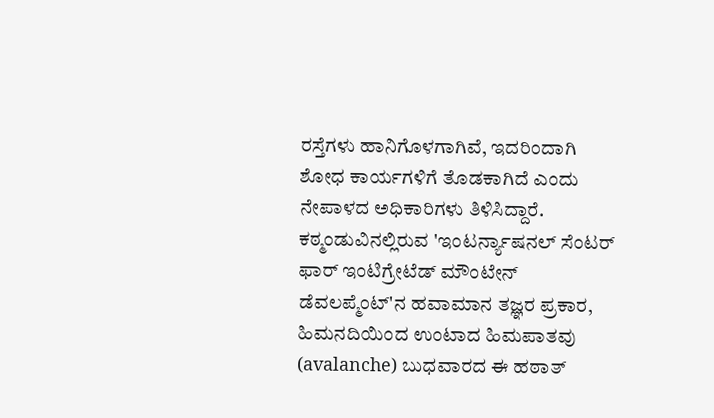ರಸ್ತೆಗಳು ಹಾನಿಗೊಳಗಾಗಿವೆ, ಇದರಿಂದಾಗಿ ಶೋಧ ಕಾರ್ಯಗಳಿಗೆ ತೊಡಕಾಗಿದೆ ಎಂದು ನೇಪಾಳದ ಅಧಿಕಾರಿಗಳು ತಿಳಿಸಿದ್ದಾರೆ.
ಕಠ್ಮಂಡುವಿನಲ್ಲಿರುವ 'ಇಂಟರ್ನ್ಯಾಷನಲ್ ಸೆಂಟರ್ ಫಾರ್ ಇಂಟಿಗ್ರೇಟೆಡ್ ಮೌಂಟೇನ್ ಡೆವಲಪ್ಮೆಂಟ್'ನ ಹವಾಮಾನ ತಜ್ಞರ ಪ್ರಕಾರ, ಹಿಮನದಿಯಿಂದ ಉಂಟಾದ ಹಿಮಪಾತವು (avalanche) ಬುಧವಾರದ ಈ ಹಠಾತ್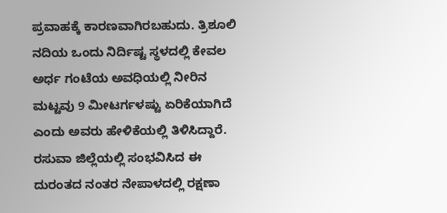ಪ್ರವಾಹಕ್ಕೆ ಕಾರಣವಾಗಿರಬಹುದು. ತ್ರಿಶೂಲಿ ನದಿಯ ಒಂದು ನಿರ್ದಿಷ್ಟ ಸ್ಥಳದಲ್ಲಿ ಕೇವಲ ಅರ್ಧ ಗಂಟೆಯ ಅವಧಿಯಲ್ಲಿ ನೀರಿನ ಮಟ್ಟವು 9 ಮೀಟರ್ಗಳಷ್ಟು ಏರಿಕೆಯಾಗಿದೆ ಎಂದು ಅವರು ಹೇಳಿಕೆಯಲ್ಲಿ ತಿಳಿಸಿದ್ದಾರೆ.
ರಸುವಾ ಜಿಲ್ಲೆಯಲ್ಲಿ ಸಂಭವಿಸಿದ ಈ ದುರಂತದ ನಂತರ ನೇಪಾಳದಲ್ಲಿ ರಕ್ಷಣಾ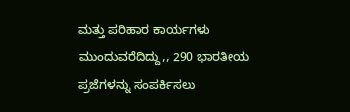ಮತ್ತು ಪರಿಹಾರ ಕಾರ್ಯಗಳು ಮುಂದುವರೆದಿದ್ದು,, 290 ಭಾರತೀಯ ಪ್ರಜೆಗಳನ್ನು ಸಂಪರ್ಕಿಸಲು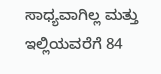ಸಾಧ್ಯವಾಗಿಲ್ಲ ಮತ್ತು ಇಲ್ಲಿಯವರೆಗೆ 84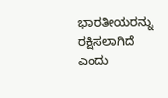ಭಾರತೀಯರನ್ನು ರಕ್ಷಿಸಲಾಗಿದೆ ಎಂದು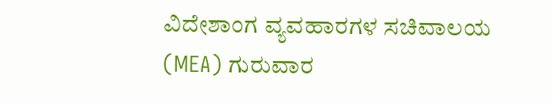ವಿದೇಶಾಂಗ ವ್ಯವಹಾರಗಳ ಸಚಿವಾಲಯ (MEA) ಗುರುವಾರ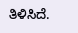ತಿಳಿಸಿದೆ.